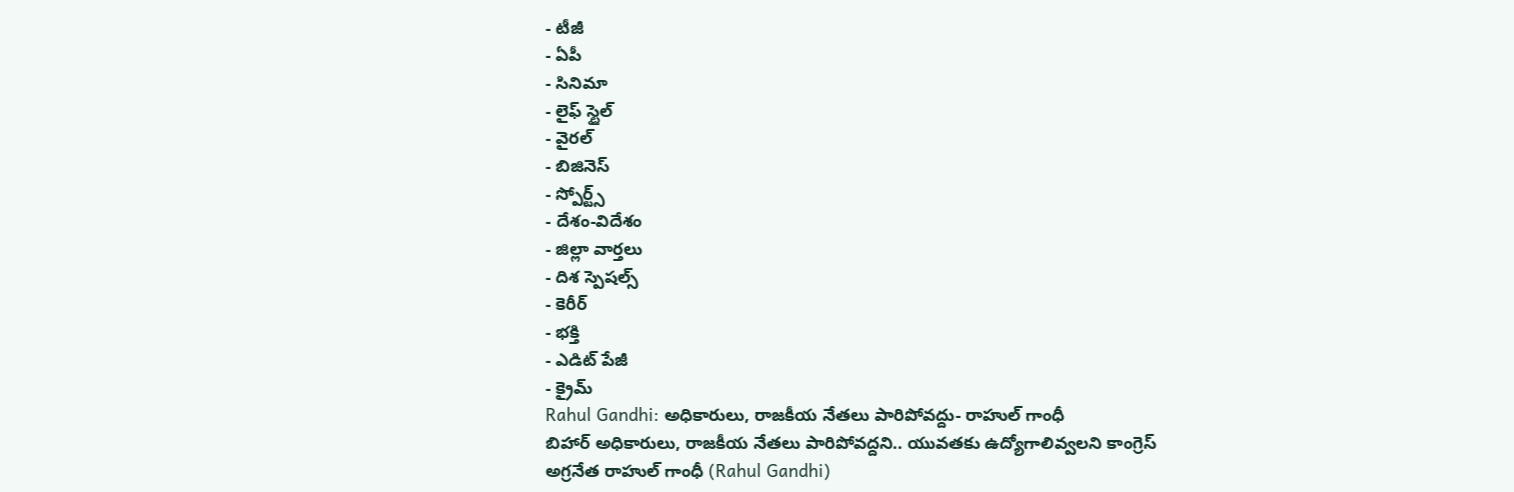- టీజీ
- ఏపీ
- సినిమా
- లైఫ్ స్టైల్
- వైరల్
- బిజినెస్
- స్పోర్ట్స్
- దేశం-విదేశం
- జిల్లా వార్తలు
- దిశ స్పెషల్స్
- కెరీర్
- భక్తి
- ఎడిట్ పేజీ
- క్రైమ్
Rahul Gandhi: అధికారులు, రాజకీయ నేతలు పారిపోవద్దు- రాహుల్ గాంధీ
బిహార్ అధికారులు, రాజకీయ నేతలు పారిపోవద్దని.. యువతకు ఉద్యోగాలివ్వలని కాంగ్రెస్ అగ్రనేత రాహుల్ గాంధీ (Rahul Gandhi)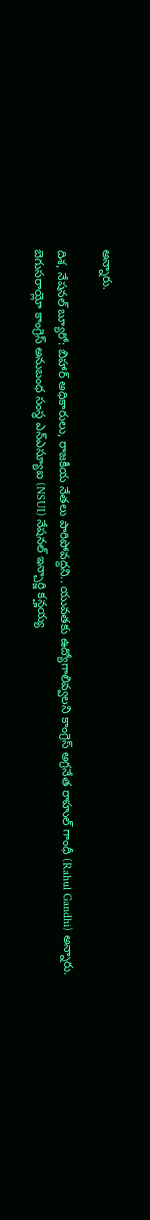అన్నారు.

దిశ, నేషనల్ బ్యూరో: బిహార్ అధికారులు, రాజకీయ నేతలు పారిపోవద్దని.. యువతకు ఉద్యోగాలివ్వలని కాంగ్రెస్ అగ్రనేత రాహుల్ గాంధీ (Rahul Gandhi) అన్నారు. బెగుసరాయ్లో కాంగ్రెస్ అనుబంధ సంస్థ ఎన్ఎస్యూఐ (NSUI) నేషనల్ ఇన్చార్జి కన్హయ్య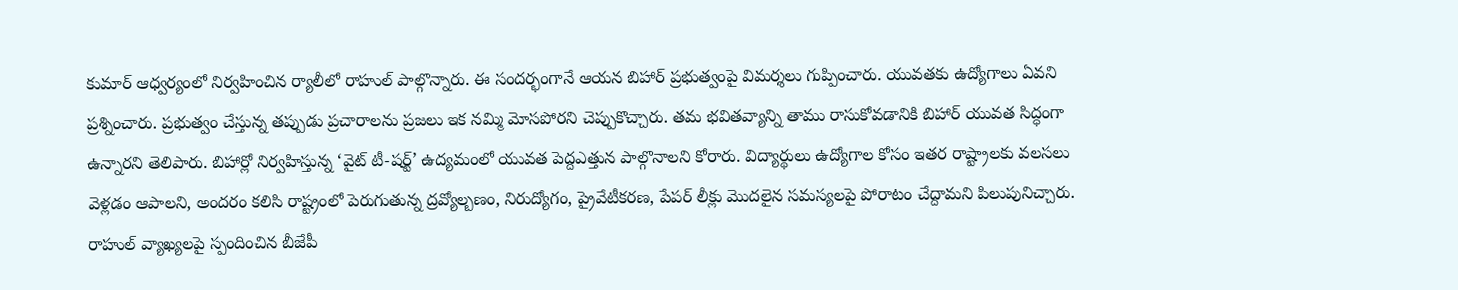కుమార్ ఆధ్వర్యంలో నిర్వహించిన ర్యాలీలో రాహుల్ పాల్గొన్నారు. ఈ సందర్భంగానే ఆయన బిహార్ ప్రభుత్వంపై విమర్శలు గుప్పించారు. యువతకు ఉద్యోగాలు ఏవని ప్రశ్నించారు. ప్రభుత్వం చేస్తున్న తప్పుడు ప్రచారాలను ప్రజలు ఇక నమ్మి మోసపోరని చెప్పుకొచ్చారు. తమ భవితవ్యాన్ని తాము రాసుకోవడానికి బిహార్ యువత సిద్ధంగా ఉన్నారని తెలిపారు. బిహార్లో నిర్వహిస్తున్న ‘వైట్ టీ-షర్ట్’ ఉద్యమంలో యువత పెద్దఎత్తున పాల్గొనాలని కోరారు. విద్యార్థులు ఉద్యోగాల కోసం ఇతర రాష్ట్రాలకు వలసలు వెళ్లడం ఆపాలని, అందరం కలిసి రాష్ట్రంలో పెరుగుతున్న ద్రవ్యోల్బణం, నిరుద్యోగం, ప్రైవేటీకరణ, పేపర్ లీక్లు మొదలైన సమస్యలపై పోరాటం చేద్దామని పిలుపునిచ్చారు.
రాహుల్ వ్యాఖ్యలపై స్పందించిన బీజేపీ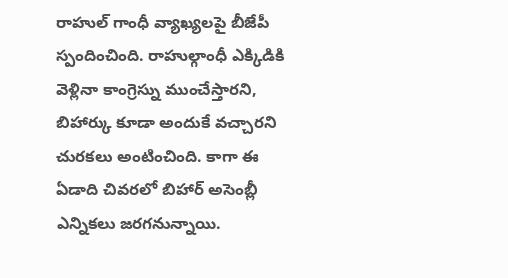రాహుల్ గాంధీ వ్యాఖ్యలపై బీజేపీ స్పందించింది. రాహుల్గాంధీ ఎక్కిడికి వెళ్లినా కాంగ్రెస్ను ముంచేస్తారని, బిహార్కు కూడా అందుకే వచ్చారని చురకలు అంటించింది. కాగా ఈ ఏడాది చివరలో బిహార్ అసెంబ్లీ ఎన్నికలు జరగనున్నాయి.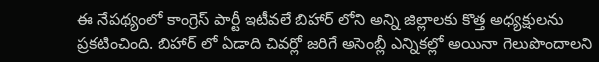ఈ నేపథ్యంలో కాంగ్రెస్ పార్టీ ఇటీవలే బిహార్ లోని అన్ని జిల్లాలకు కొత్త అధ్యక్షులను ప్రకటించింది. బిహార్ లో ఏడాది చివర్లో జరిగే అసెంబ్లీ ఎన్నికల్లో అయినా గెలుపొందాలని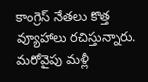కాంగ్రెస్ నేతలు కొత్త వ్యూహాలు రచిస్తున్నారు. మరోవైపు మళ్లీ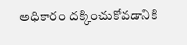అధికారం దక్కించుకోవడానికి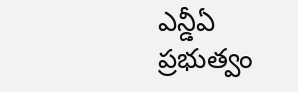ఎన్డీఏ ప్రభుత్వం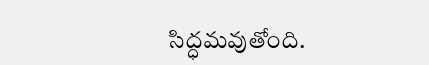సిద్ధమవుతోంది.